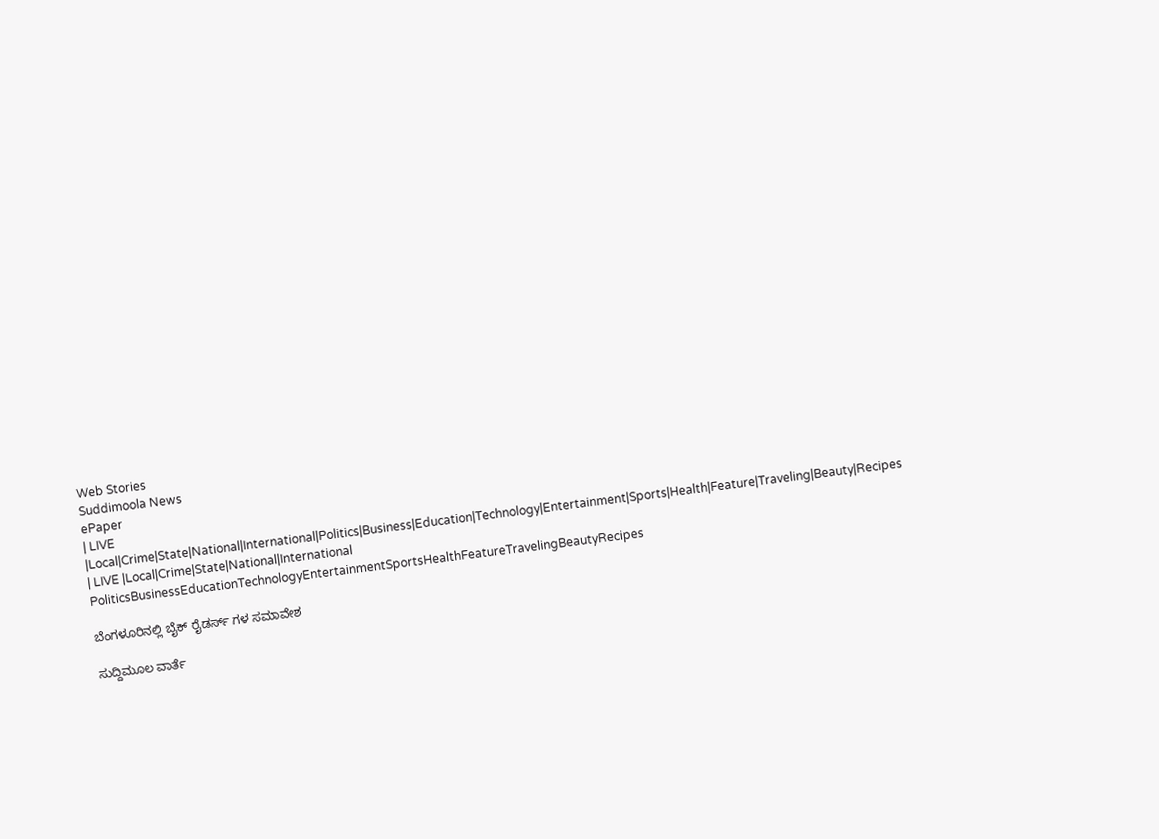Web Stories
Suddimoola News
ePaper
| LIVE |Local|Crime|State|National|International|Politics|Business|Education|Technology|Entertainment|Sports|Health|Feature|Traveling|Beauty|Recipes
| LIVE |Local|Crime|State|National|International
PoliticsBusinessEducationTechnologyEntertainmentSportsHealthFeatureTravelingBeautyRecipes

ಬೆಂಗಳೂರಿನಲ್ಲಿ ಬೈಕ್‌ ರೈಡರ್ಸ್‌ ಗಳ ಸಮಾವೇಶ

ಸುದ್ದಿಮೂಲ ವಾರ್ತೆ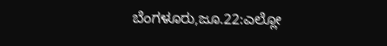ಬೆಂಗಳೂರು,ಜೂ.22:ಎಲ್ಲೋ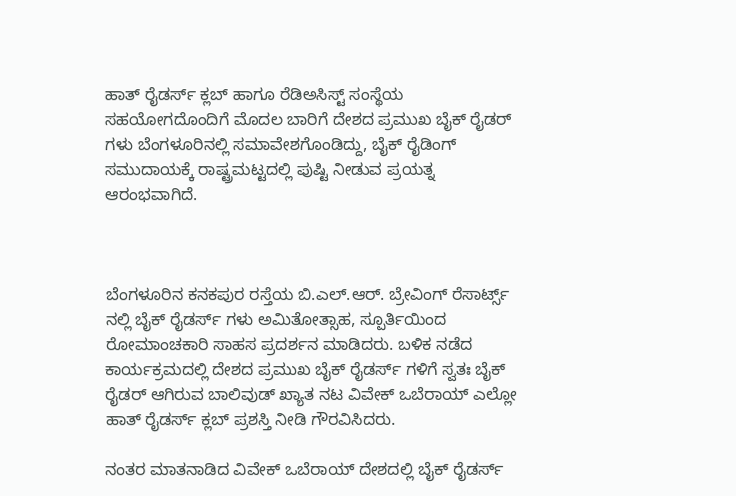ಹಾತ್‌ ರೈಡರ್ಸ್‌ ಕ್ಲಬ್‌ ಹಾಗೂ ರೆಡಿಅಸಿಸ್ಟ್‌ ಸಂಸ್ಥೆಯ ಸಹಯೋಗದೊಂದಿಗೆ ಮೊದಲ ಬಾರಿಗೆ ದೇಶದ ಪ್ರಮುಖ ಬೈಕ್‌ ರೈಡರ್‌ ಗಳು ಬೆಂಗಳೂರಿನಲ್ಲಿ ಸಮಾವೇಶಗೊಂಡಿದ್ದು, ಬೈಕ್‌ ರೈಡಿಂಗ್‌ ಸಮುದಾಯಕ್ಕೆ ರಾಷ್ಟ್ರಮಟ್ಟದಲ್ಲಿ ಪುಷ್ಟಿ ನೀಡುವ ಪ್ರಯತ್ನ ಆರಂಭವಾಗಿದೆ.



ಬೆಂಗಳೂರಿನ ಕನಕಪುರ ರಸ್ತೆಯ ಬಿ.ಎಲ್.ಆರ್. ಬ್ರೇವಿಂಗ್‌ ರೆಸಾರ್ಟ್ಸ್‌ ನಲ್ಲಿ ಬೈಕ್‌ ರೈಡರ್ಸ್‌ ಗಳು ಅಮಿತೋತ್ಸಾಹ, ಸ್ಪೂರ್ತಿಯಿಂದ ರೋಮಾಂಚಕಾರಿ ಸಾಹಸ ಪ್ರದರ್ಶನ ಮಾಡಿದರು. ಬಳಿಕ ನಡೆದ ಕಾರ್ಯಕ್ರಮದಲ್ಲಿ ದೇಶದ ಪ್ರಮುಖ ಬೈಕ್‌ ರೈಡರ್ಸ್‌ ಗಳಿಗೆ ಸ್ವತಃ ಬೈಕ್‌ ರೈಡರ್‌ ಆಗಿರುವ ಬಾಲಿವುಡ್‌ ಖ್ಯಾತ ನಟ ವಿವೇಕ್‌ ಒಬೆರಾಯ್‌ ಎಲ್ಲೋ ಹಾತ್‌ ರೈಡರ್ಸ್‌ ಕ್ಲಬ್‌ ಪ್ರಶಸ್ತಿ ನೀಡಿ ಗೌರವಿಸಿದರು.

ನಂತರ ಮಾತನಾಡಿದ ವಿವೇಕ್‌ ಒಬೆರಾಯ್‌ ದೇಶದಲ್ಲಿ ಬೈಕ್‌ ರೈಡರ್ಸ್‌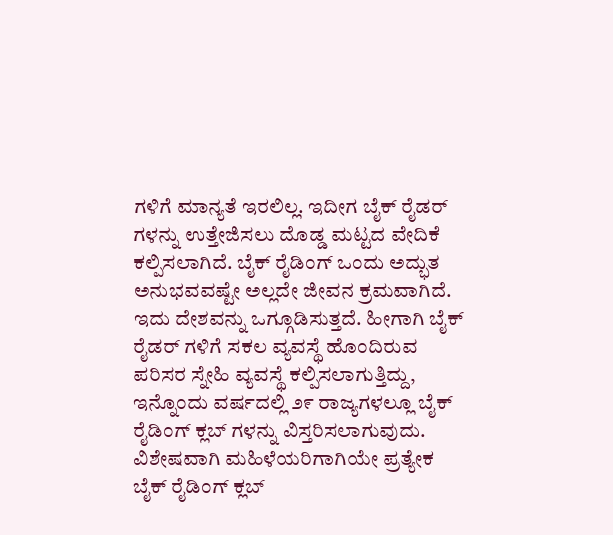ಗಳಿಗೆ ಮಾನ್ಯತೆ ಇರಲಿಲ್ಲ. ಇದೀಗ ಬೈಕ್‌ ರೈಡರ್‌ ಗಳನ್ನು ಉತ್ತೇಜಿಸಲು ದೊಡ್ಡ ಮಟ್ಟದ ವೇದಿಕೆ ಕಲ್ಪಿಸಲಾಗಿದೆ. ಬೈಕ್‌ ರೈಡಿಂಗ್‌ ಒಂದು ಅದ್ಭುತ ಅನುಭವವಷ್ಟೇ ಅಲ್ಲದೇ ಜೀವನ ಕ್ರಮವಾಗಿದೆ. ಇದು ದೇಶವನ್ನು ಒಗ್ಗೂಡಿಸುತ್ತದೆ. ಹೀಗಾಗಿ ಬೈಕ್‌ ರೈಡರ್‌ ಗಳಿಗೆ ಸಕಲ ವ್ಯವಸ್ಥೆ ಹೊಂದಿರುವ ಪರಿಸರ ಸ್ನೇಹಿ ವ್ಯವಸ್ಥೆ ಕಲ್ಪಿಸಲಾಗುತ್ತಿದ್ದು, ಇನ್ನೊಂದು ವರ್ಷದಲ್ಲಿ ೨೯ ರಾಜ್ಯಗಳಲ್ಲೂ ಬೈಕ್‌ ರೈಡಿಂಗ್‌ ಕ್ಲಬ್‌ ಗಳನ್ನು ವಿಸ್ತರಿಸಲಾಗುವುದು. ವಿಶೇಷವಾಗಿ ಮಹಿಳೆಯರಿಗಾಗಿಯೇ ಪ್ರತ್ಯೇಕ ಬೈಕ್‌ ರೈಡಿಂಗ್‌ ಕ್ಲಬ್‌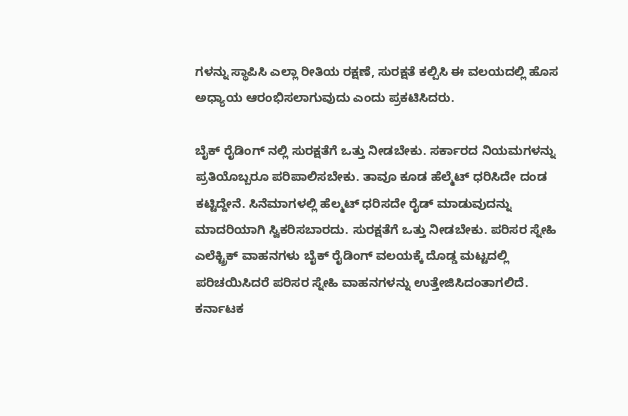ಗಳನ್ನು ಸ್ಥಾಪಿಸಿ ಎಲ್ಲಾ ರೀತಿಯ ರಕ್ಷಣೆ, ಸುರಕ್ಷತೆ ಕಲ್ಪಿಸಿ ಈ ವಲಯದಲ್ಲಿ ಹೊಸ ಅಧ್ಯಾಯ ಆರಂಭಿಸಲಾಗುವುದು ಎಂದು ಪ್ರಕಟಿಸಿದರು.

ಬೈಕ್‌ ರೈಡಿಂಗ್‌ ನಲ್ಲಿ ಸುರಕ್ಷತೆಗೆ ಒತ್ತು ನೀಡಬೇಕು. ಸರ್ಕಾರದ ನಿಯಮಗಳನ್ನು ಪ್ರತಿಯೊಬ್ಬರೂ ಪರಿಪಾಲಿಸಬೇಕು. ತಾವೂ ಕೂಡ ಹೆಲ್ಮೆಟ್‌ ಧರಿಸಿದೇ ದಂಡ ಕಟ್ಟಿದ್ದೇನೆ. ಸಿನೆಮಾಗಳಲ್ಲಿ ಹೆಲ್ಮಟ್‌ ಧರಿಸದೇ ರೈಡ್‌ ಮಾಡುವುದನ್ನು ಮಾದರಿಯಾಗಿ ಸ್ವಿಕರಿಸಬಾರದು. ಸುರಕ್ಷತೆಗೆ ಒತ್ತು ನೀಡಬೇಕು. ಪರಿಸರ ಸ್ನೇಹಿ ಎಲೆಕ್ಟ್ರಿಕ್‌ ವಾಹನಗಳು ಬೈಕ್‌ ರೈಡಿಂಗ್‌ ವಲಯಕ್ಕೆ ದೊಡ್ಡ ಮಟ್ಟದಲ್ಲಿ ಪರಿಚಯಿಸಿದರೆ ಪರಿಸರ ಸ್ನೇಹಿ ವಾಹನಗಳನ್ನು ಉತ್ತೇಜಿಸಿದಂತಾಗಲಿದೆ. ಕರ್ನಾಟಕ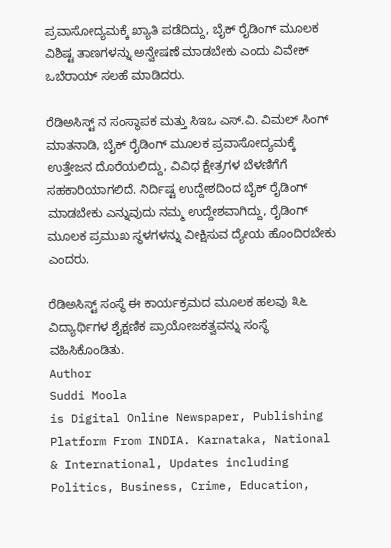ಪ್ರವಾಸೋದ್ಯಮಕ್ಕೆ ಖ್ಯಾತಿ ಪಡೆದಿದ್ದು, ಬೈಕ್‌ ರೈಡಿಂಗ್‌ ಮೂಲಕ ವಿಶಿಷ್ಟ ತಾಣಗಳನ್ನು ಅನ್ವೇಷಣೆ ಮಾಡಬೇಕು ಎಂದು ವಿವೇಕ್‌ ಒಬೆರಾಯ್‌ ಸಲಹೆ ಮಾಡಿದರು.

ರೆಡಿಅಸಿಸ್ಟ್‌ ನ ಸಂಸ್ಥಾಪಕ ಮತ್ತು ಸಿಇಒ ಎಸ್.ವಿ. ವಿಮಲ್‌ ಸಿಂಗ್‌ ಮಾತನಾಡಿ, ಬೈಕ್‌ ರೈಡಿಂಗ್‌ ಮೂಲಕ ಪ್ರವಾಸೋದ್ಯಮಕ್ಕೆ ಉತ್ತೇಜನ ದೊರೆಯಲಿದ್ದು, ವಿವಿಧ ಕ್ಷೇತ್ರಗಳ ಬೆಳಣಿಗೆಗೆ ಸಹಕಾರಿಯಾಗಲಿದೆ. ನಿರ್ದಿಷ್ಟ ಉದ್ದೇಶದಿಂದ ಬೈಕ್‌ ರೈಡಿಂಗ್‌ ಮಾಡಬೇಕು ಎನ್ನುವುದು ನಮ್ಮ ಉದ್ದೇಶವಾಗಿದ್ದು, ರೈಡಿಂಗ್‌ ಮೂಲಕ ಪ್ರಮುಖ ಸ್ಥಳಗಳನ್ನು ವೀಕ್ಷಿಸುವ ದ್ಯೇಯ ಹೊಂದಿರಬೇಕು ಎಂದರು.

ರೆಡಿಅಸಿಸ್ಟ್‌ ಸಂಸ್ಥೆ ಈ ಕಾರ್ಯಕ್ರಮದ ಮೂಲಕ ಹಲವು ೩೬ ವಿದ್ಯಾರ್ಥಿಗಳ ಶೈಕ್ಷಣಿಕ ಪ್ರಾಯೋಜಕತ್ವವನ್ನು ಸಂಸ್ಥೆ ವಹಿಸಿಕೊಂಡಿತು.
Author
Suddi Moola
is Digital Online Newspaper, Publishing Platform From INDIA. Karnataka, National & International, Updates including Politics, Business, Crime, Education,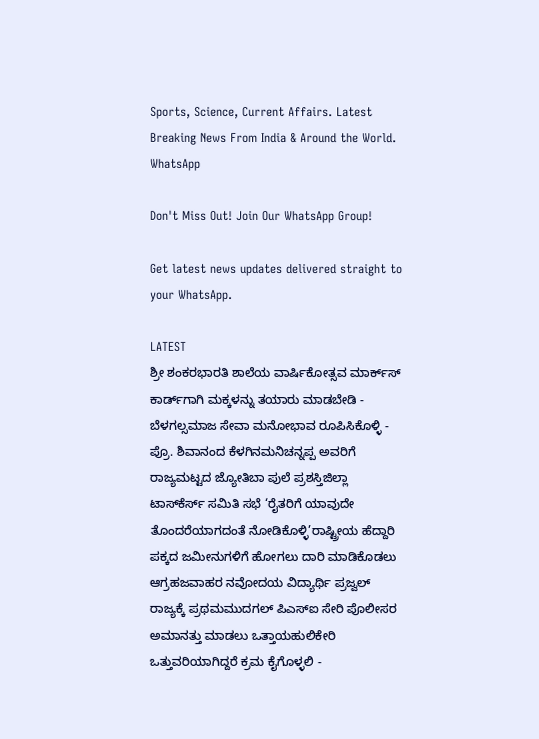Sports, Science, Current Affairs. Latest Breaking News From India & Around the World.
WhatsApp

Don't Miss Out! Join Our WhatsApp Group!

Get latest news updates delivered straight to your WhatsApp.

LATEST
ಶ್ರೀ ಶಂಕರಭಾರತಿ ಶಾಲೆಯ ವಾರ್ಷಿಕೋತ್ಸವ ಮಾರ್ಕ್‌ಸ್‌ ಕಾರ್ಡ್‌ಗಾಗಿ ಮಕ್ಕಳನ್ನು ತಯಾರು ಮಾಡಬೇಡಿ - ಬೆಳಗಲ್ಸಮಾಜ ಸೇವಾ ಮನೋಭಾವ ರೂಪಿಸಿಕೊಳ್ಳಿ - ಪ್ರೊ. ಶಿವಾನಂದ ಕೆಳಗಿನಮನಿಚನ್ನಪ್ಪ ಅವರಿಗೆ ರಾಜ್ಯಮಟ್ಟದ ಜ್ಯೋತಿಬಾ ಪುಲೆ ಪ್ರಶಸ್ತಿಜಿಲ್ಲಾ ಟಾಸ್‌‌ಕೆರ್ಸ್ ಸಮಿತಿ ಸಭೆ ‘ರೈತರಿಗೆ ಯಾವುದೇ ತೊಂದರೆಯಾಗದಂತೆ ನೋಡಿಕೊಳ್ಳಿ’ರಾಷ್ಟ್ರೀಯ ಹೆದ್ದಾರಿ ಪಕ್ಕದ ಜಮೀನುಗಳಿಗೆ ಹೋಗಲು ದಾರಿ ಮಾಡಿಕೊಡಲು ಆಗ್ರಹಜವಾಹರ ನವೋದಯ ವಿದ್ಯಾರ್ಥಿ ಪ್ರಜ್ವಲ್ ರಾಜ್ಯಕ್ಕೆ ಪ್ರಥಮಮುದಗಲ್ ಪಿಎಸ್‌ಐ ಸೇರಿ ಪೊಲೀಸರ ಅಮಾನತ್ತು ಮಾಡಲು ಒತ್ತಾಯಹುಲಿಕೇರಿ ಒತ್ತುವರಿಯಾಗಿದ್ದರೆ ಕ್ರಮ ಕೈಗೊಳ್ಳಲಿ -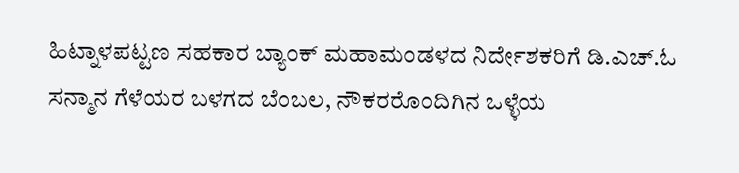ಹಿಟ್ನಾಳಪಟ್ಟಣ ಸಹಕಾರ ಬ್ಯಾಂಕ್ ಮಹಾಮಂಡಳದ ನಿರ್ದೇಶಕರಿಗೆ ಡಿ.ಎಚ್.ಓ ಸನ್ಮಾನ ಗೆಳೆಯರ ಬಳಗದ ಬೆಂಬಲ, ನೌಕರರೊಂದಿಗಿನ ಒಳ್ಳೆಯ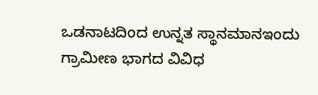ಒಡನಾಟದಿಂದ ಉನ್ನತ ಸ್ಥಾನಮಾನಇಂದು ಗ್ರಾಮೀಣ ಭಾಗದ ವಿವಿಧ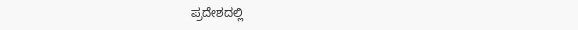ಪ್ರದೇಶದಲ್ಲಿ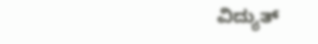ವಿದ್ಯುತ್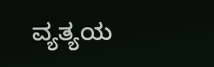ವ್ಯತ್ಯಯ